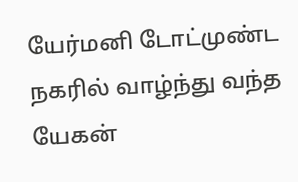யேர்மனி டோட்முண்ட நகரில் வாழ்ந்து வந்த
யேகன்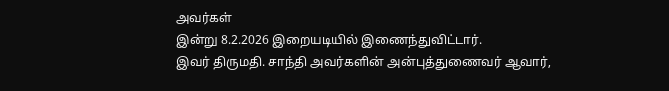அவர்கள்
இன்று 8.2.2026 இறையடியில் இணைந்துவிட்டார்.
இவர் திருமதி. சாந்தி அவர்களின் அன்புத்துணைவர் ஆவார்,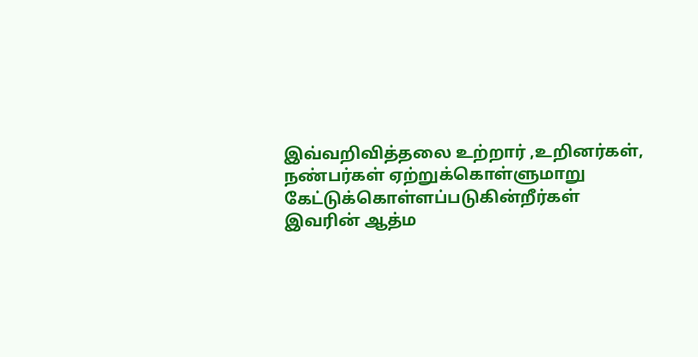இவ்வறிவித்தலை உற்றார் ,உறினர்கள், நண்பர்கள் ஏற்றுக்கொள்ளுமாறு கேட்டுக்கொள்ளப்படுகின்றீர்கள்
இவரின் ஆத்ம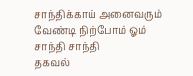சாந்திக்காய் அனைவரும் வேண்டி நிற்போம் ஓம் சாந்தி சாந்தி
தகவல்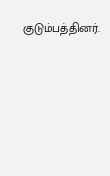குடும்பத்தினர்.